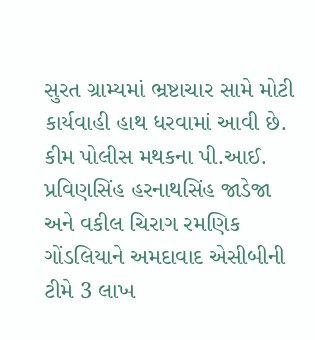સુરત ગ્રામ્યમાં ભ્રષ્ટાચાર સામે મોટી કાર્યવાહી હાથ ધરવામાં આવી છે. કીમ પોલીસ મથકના પી.આઈ. પ્રવિણસિંહ હરનાથસિંહ જાડેજા અને વકીલ ચિરાગ રમણિક ગોંડલિયાને અમદાવાદ એસીબીની ટીમે 3 લાખ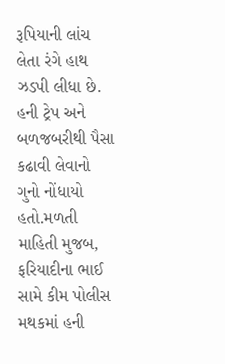રૂપિયાની લાંચ લેતા રંગે હાથ ઝડપી લીધા છે. હની ટ્રેપ અને બળજબરીથી પૈસા કઢાવી લેવાનો ગુનો નોંધાયો હતો.મળતી માહિતી મુજબ, ફરિયાદીના ભાઈ સામે કીમ પોલીસ મથકમાં હની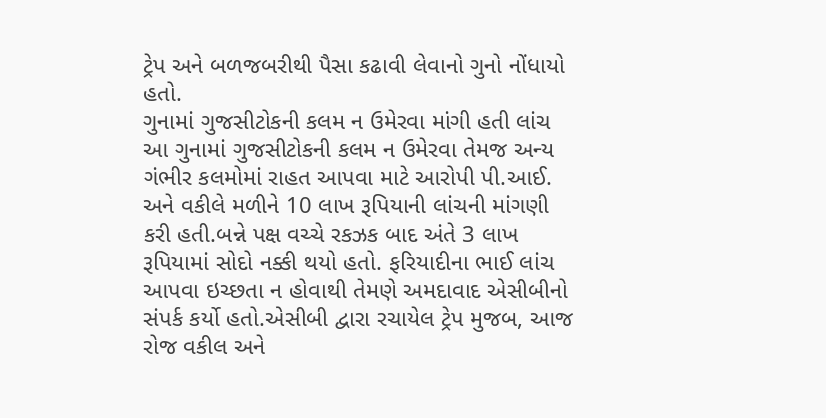ટ્રેપ અને બળજબરીથી પૈસા કઢાવી લેવાનો ગુનો નોંધાયો હતો.
ગુનામાં ગુજસીટોકની કલમ ન ઉમેરવા માંગી હતી લાંચ
આ ગુનામાં ગુજસીટોકની કલમ ન ઉમેરવા તેમજ અન્ય ગંભીર કલમોમાં રાહત આપવા માટે આરોપી પી.આઈ. અને વકીલે મળીને 10 લાખ રૂપિયાની લાંચની માંગણી કરી હતી.બન્ને પક્ષ વચ્ચે રકઝક બાદ અંતે 3 લાખ રૂપિયામાં સોદો નક્કી થયો હતો. ફરિયાદીના ભાઈ લાંચ આપવા ઇચ્છતા ન હોવાથી તેમણે અમદાવાદ એસીબીનો સંપર્ક કર્યો હતો.એસીબી દ્વારા રચાયેલ ટ્રેપ મુજબ, આજ રોજ વકીલ અને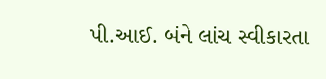પી.આઈ. બંને લાંચ સ્વીકારતા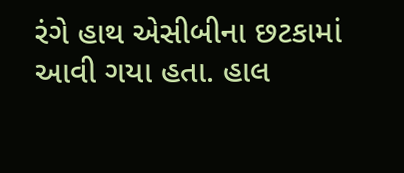રંગે હાથ એસીબીના છટકામાં આવી ગયા હતા. હાલ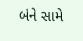બંને સામે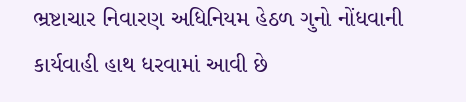ભ્રષ્ટાચાર નિવારણ અધિનિયમ હેઠળ ગુનો નોંધવાની કાર્યવાહી હાથ ધરવામાં આવી છે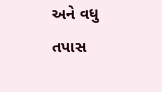અને વધુ તપાસ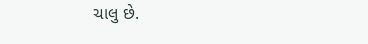ચાલુ છે.